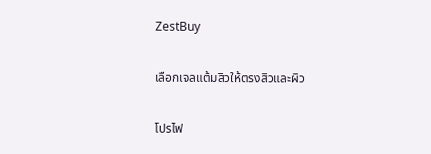ZestBuy

เลือกเจลแต้มสิวให้ตรงสิวและผิว

โปรไฟ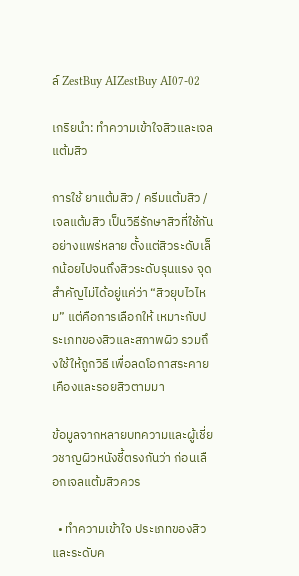ล์ ZestBuy AIZestBuy AI07-02

เกริยนำ: ทำความเข้าใจสิวและเจลแต้มสิว

การใช้ ยาแต้มสิว / ครีมแต้มสิว / เจลแต้มสิว เป็นวิธีรักษาสิวที่ใช้กันอย่างแพร่หลาย ตั้งแต่สิวระดับเล็กน้อยไปจนถึงสิวระดับรุนแรง จุดสำคัญไม่ได้อยู่แค่ว่า “สิวยุบไวไหม” แต่คือการเลือกให้ เหมาะกับประเภทของสิวและสภาพผิว รวมถึงใช้ให้ถูกวิธี เพื่อลดโอกาสระคายเคืองและรอยสิวตามมา

ข้อมูลจากหลายบทความและผู้เชี่ยวชาญผิวหนังชี้ตรงกันว่า ก่อนเลือกเจลแต้มสิวควร

  • ทำความเข้าใจ ประเภทของสิว และระดับค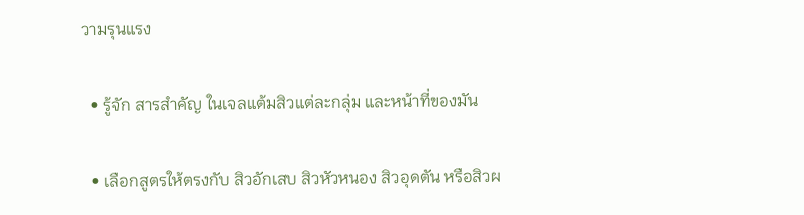วามรุนแรง

  • รู้จัก สารสำคัญ ในเจลแต้มสิวแต่ละกลุ่ม และหน้าที่ของมัน

  • เลือกสูตรให้ตรงกับ สิวอักเสบ สิวหัวหนอง สิวอุดตัน หรือสิวผ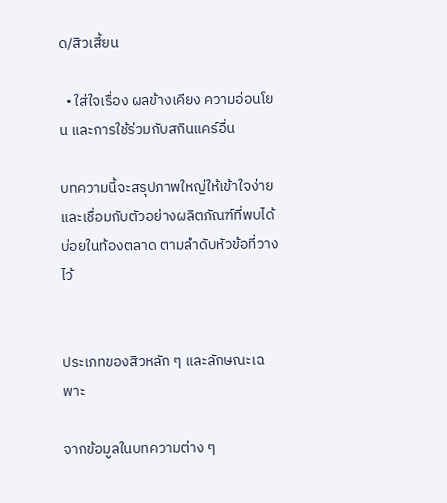ด/สิวเสี้ยน

  • ใส่ใจเรื่อง ผลข้างเคียง ความอ่อนโยน และการใช้ร่วมกับสกินแคร์อื่น

บทความนี้จะสรุปภาพใหญ่ให้เข้าใจง่าย และเชื่อมกับตัวอย่างผลิตภัณฑ์ที่พบได้บ่อยในท้องตลาด ตามลำดับหัวข้อที่วางไว้


ประเภทของสิวหลัก ๆ และลักษณะเฉพาะ

จากข้อมูลในบทความต่าง ๆ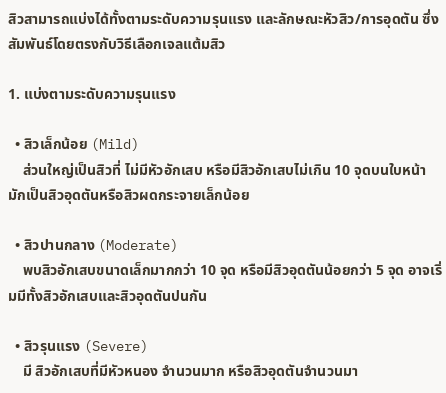สิวสามารถแบ่งได้ทั้งตามระดับความรุนแรง และลักษณะหัวสิว/การอุดตัน ซึ่งสัมพันธ์โดยตรงกับวิธีเลือกเจลแต้มสิว

1. แบ่งตามระดับความรุนแรง

  • สิวเล็กน้อย (Mild)
    ส่วนใหญ่เป็นสิวที่ ไม่มีหัวอักเสบ หรือมีสิวอักเสบไม่เกิน 10 จุดบนใบหน้า มักเป็นสิวอุดตันหรือสิวผดกระจายเล็กน้อย

  • สิวปานกลาง (Moderate)
    พบสิวอักเสบขนาดเล็กมากกว่า 10 จุด หรือมีสิวอุดตันน้อยกว่า 5 จุด อาจเริ่มมีทั้งสิวอักเสบและสิวอุดตันปนกัน

  • สิวรุนแรง (Severe)
    มี สิวอักเสบที่มีหัวหนอง จำนวนมาก หรือสิวอุดตันจำนวนมา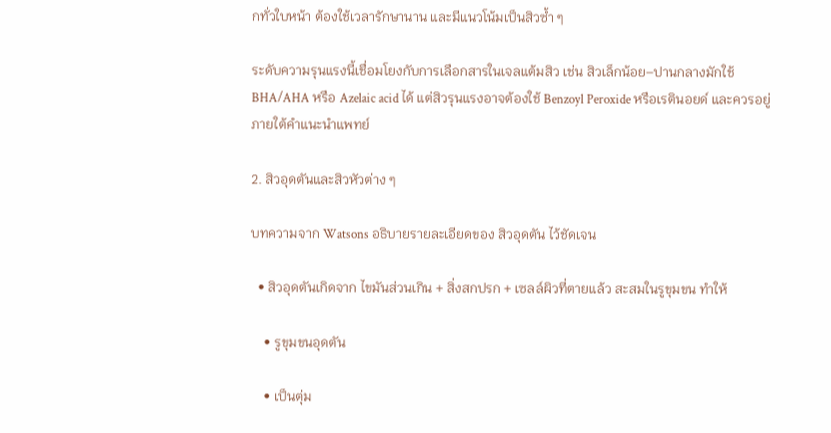กทั่วใบหน้า ต้องใช้เวลารักษานาน และมีแนวโน้มเป็นสิวซ้ำ ๆ

ระดับความรุนแรงนี้เชื่อมโยงกับการเลือกสารในเจลแต้มสิว เช่น สิวเล็กน้อย–ปานกลางมักใช้ BHA/AHA หรือ Azelaic acid ได้ แต่สิวรุนแรงอาจต้องใช้ Benzoyl Peroxide หรือเรตินอยด์ และควรอยู่ภายใต้คำแนะนำแพทย์

2. สิวอุดตันและสิวหัวต่าง ๆ

บทความจาก Watsons อธิบายรายละเอียดของ สิวอุดตัน ไว้ชัดเจน

  • สิวอุดตันเกิดจาก ไขมันส่วนเกิน + สิ่งสกปรก + เซลล์ผิวที่ตายแล้ว สะสมในรูขุมขน ทำให้

    • รูขุมขนอุดตัน

    • เป็นตุ่ม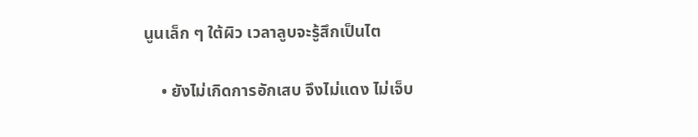นูนเล็ก ๆ ใต้ผิว เวลาลูบจะรู้สึกเป็นไต

    • ยังไม่เกิดการอักเสบ จึงไม่แดง ไม่เจ็บ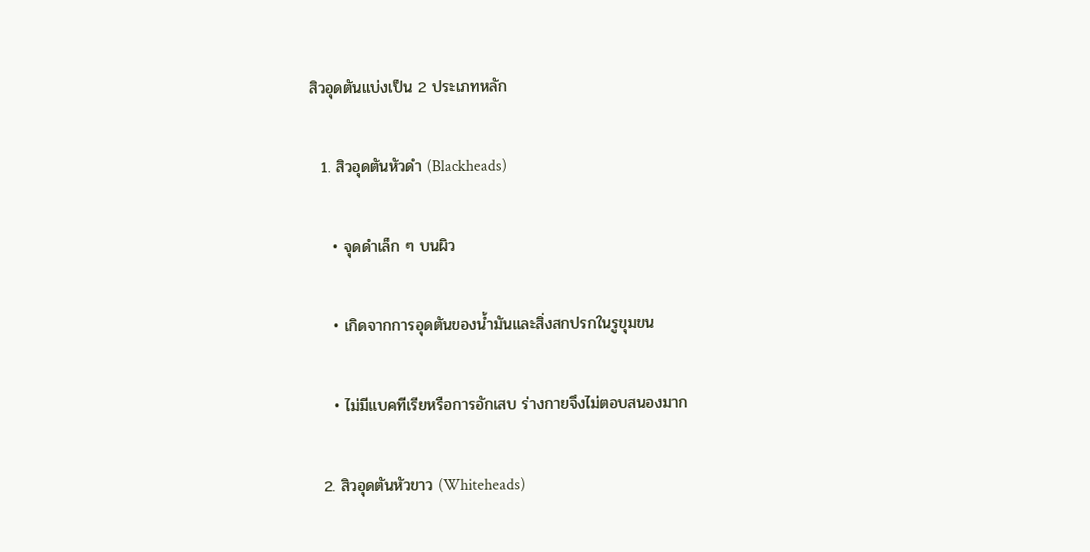สิวอุดตันแบ่งเป็น 2 ประเภทหลัก

  1. สิวอุดตันหัวดำ (Blackheads)

    • จุดดำเล็ก ๆ บนผิว

    • เกิดจากการอุดตันของน้ำมันและสิ่งสกปรกในรูขุมขน

    • ไม่มีแบคทีเรียหรือการอักเสบ ร่างกายจึงไม่ตอบสนองมาก

  2. สิวอุดตันหัวขาว (Whiteheads)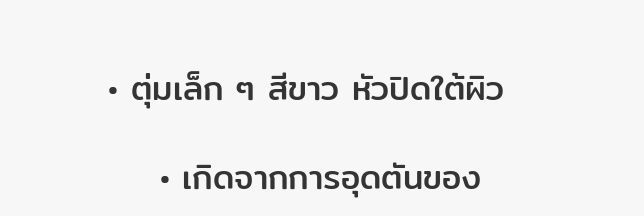• ตุ่มเล็ก ๆ สีขาว หัวปิดใต้ผิว

    • เกิดจากการอุดตันของ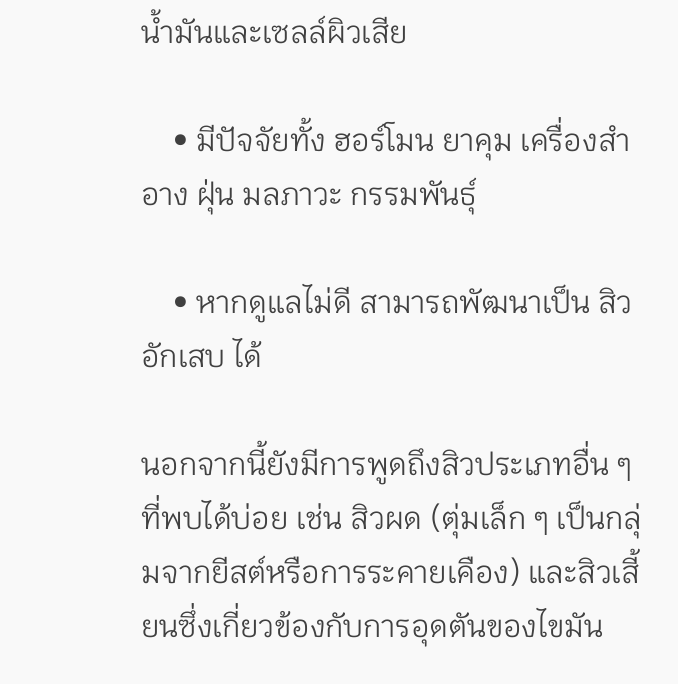น้ำมันและเซลล์ผิวเสีย

    • มีปัจจัยทั้ง ฮอร์โมน ยาคุม เครื่องสำอาง ฝุ่น มลภาวะ กรรมพันธุ์

    • หากดูแลไม่ดี สามารถพัฒนาเป็น สิวอักเสบ ได้

นอกจากนี้ยังมีการพูดถึงสิวประเภทอื่น ๆ ที่พบได้บ่อย เช่น สิวผด (ตุ่มเล็ก ๆ เป็นกลุ่มจากยีสต์หรือการระคายเคือง) และสิวเสี้ยนซึ่งเกี่ยวข้องกับการอุดตันของไขมัน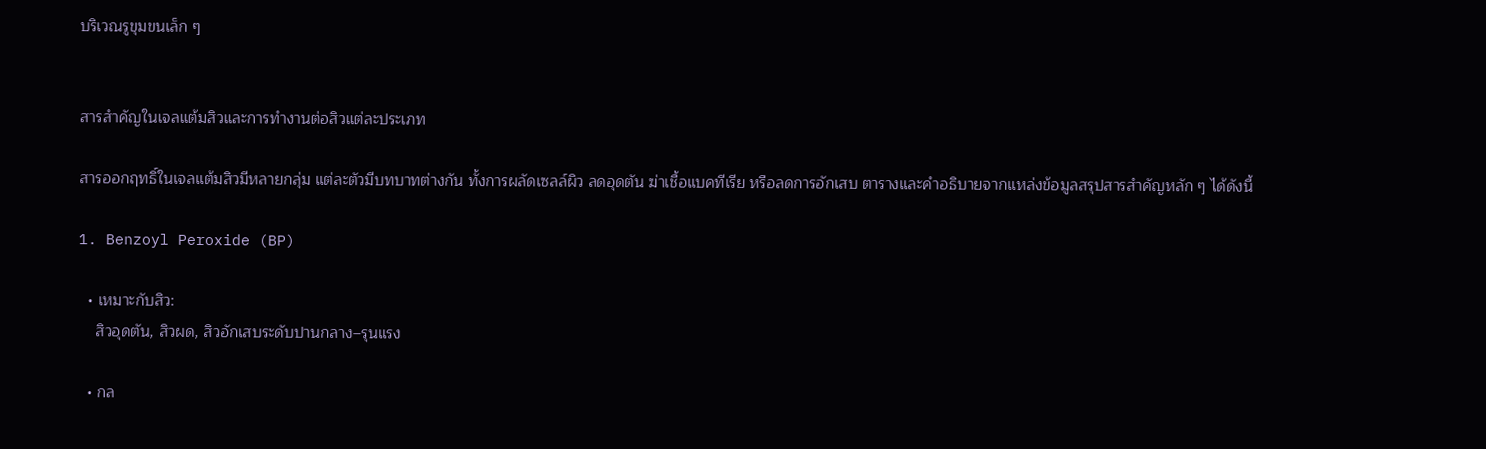บริเวณรูขุมขนเล็ก ๆ


สารสำคัญในเจลแต้มสิวและการทำงานต่อสิวแต่ละประเภท

สารออกฤทธิ์ในเจลแต้มสิวมีหลายกลุ่ม แต่ละตัวมีบทบาทต่างกัน ทั้งการผลัดเซลล์ผิว ลดอุดตัน ฆ่าเชื้อแบคทีเรีย หรือลดการอักเสบ ตารางและคำอธิบายจากแหล่งข้อมูลสรุปสารสำคัญหลัก ๆ ได้ดังนี้

1. Benzoyl Peroxide (BP)

  • เหมาะกับสิว:
    สิวอุดตัน, สิวผด, สิวอักเสบระดับปานกลาง–รุนแรง

  • กล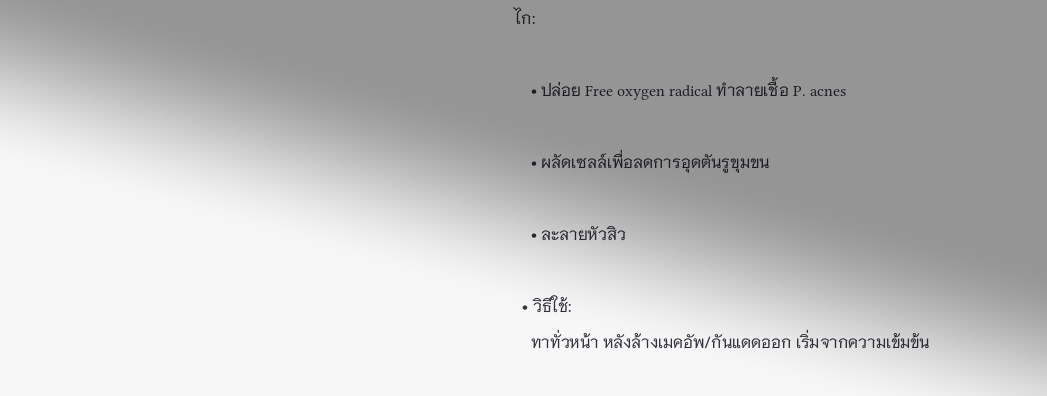ไก:

    • ปล่อย Free oxygen radical ทำลายเชื้อ P. acnes

    • ผลัดเซลล์เพื่อลดการอุดตันรูขุมขน

    • ละลายหัวสิว

  • วิธีใช้:
    ทาทั่วหน้า หลังล้างเมคอัพ/กันแดดออก เริ่มจากความเข้มข้น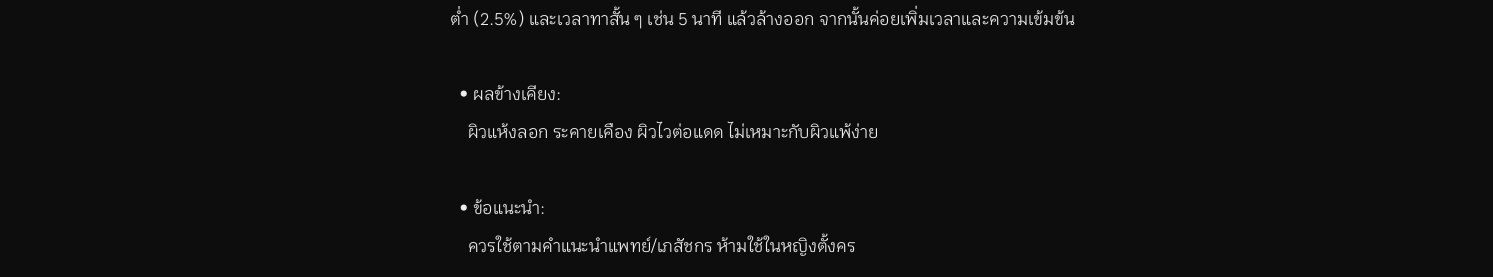ต่ำ (2.5%) และเวลาทาสั้น ๆ เช่น 5 นาที แล้วล้างออก จากนั้นค่อยเพิ่มเวลาและความเข้มข้น

  • ผลข้างเคียง:
    ผิวแห้งลอก ระคายเคือง ผิวไวต่อแดด ไม่เหมาะกับผิวแพ้ง่าย

  • ข้อแนะนำ:
    ควรใช้ตามคำแนะนำแพทย์/เภสัชกร ห้ามใช้ในหญิงตั้งคร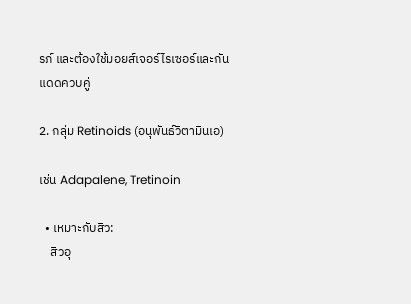รภ์ และต้องใช้มอยส์เจอร์ไรเซอร์และกันแดดควบคู่

2. กลุ่ม Retinoids (อนุพันธ์วิตามินเอ)

เช่น Adapalene, Tretinoin

  • เหมาะกับสิว:
    สิวอุ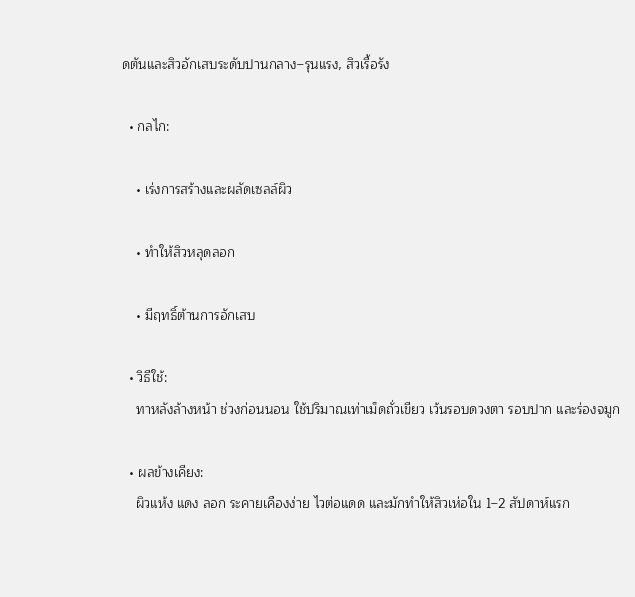ดตันและสิวอักเสบระดับปานกลาง–รุนแรง, สิวเรื้อรัง

  • กลไก:

    • เร่งการสร้างและผลัดเซลล์ผิว

    • ทำให้สิวหลุดลอก

    • มีฤทธิ์ต้านการอักเสบ

  • วิธีใช้:
    ทาหลังล้างหน้า ช่วงก่อนนอน ใช้ปริมาณเท่าเม็ดถั่วเขียว เว้นรอบดวงตา รอบปาก และร่องจมูก

  • ผลข้างเคียง:
    ผิวแห้ง แดง ลอก ระคายเคืองง่าย ไวต่อแดด และมักทำให้สิวเห่อใน 1–2 สัปดาห์แรก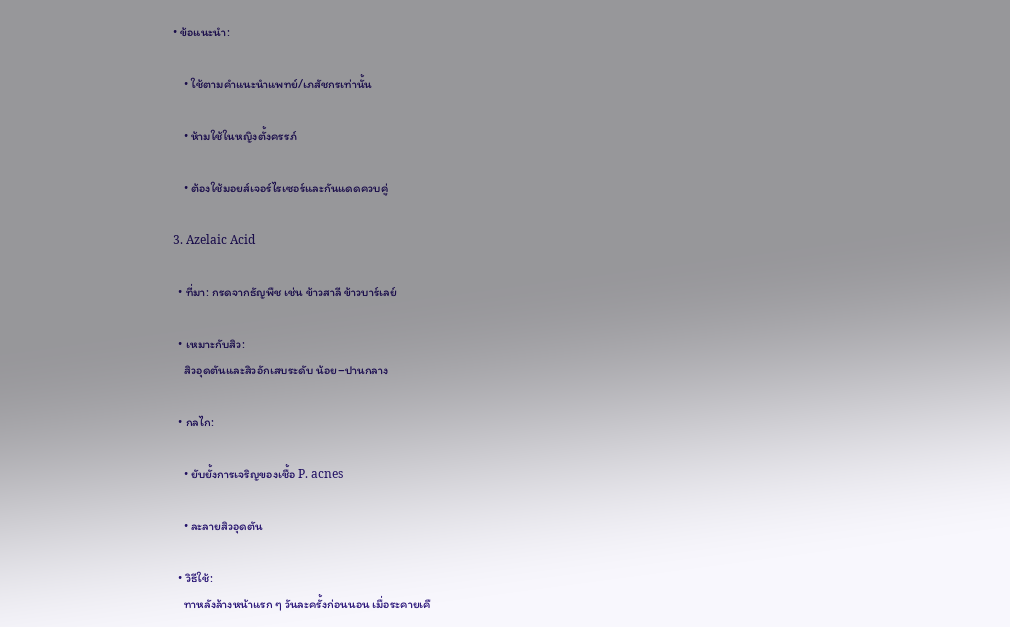• ข้อแนะนำ:

    • ใช้ตามคำแนะนำแพทย์/เภสัชกรเท่านั้น

    • ห้ามใช้ในหญิงตั้งครรภ์

    • ต้องใช้มอยส์เจอร์ไรเซอร์และกันแดดควบคู่

3. Azelaic Acid

  • ที่มา: กรดจากธัญพืช เช่น ข้าวสาลี ข้าวบาร์เลย์

  • เหมาะกับสิว:
    สิวอุดตันและสิวอักเสบระดับ น้อย–ปานกลาง

  • กลไก:

    • ยับยั้งการเจริญของเชื้อ P. acnes

    • ละลายสิวอุดตัน

  • วิธีใช้:
    ทาหลังล้างหน้าแรก ๆ วันละครั้งก่อนนอน เมื่อระคายเคื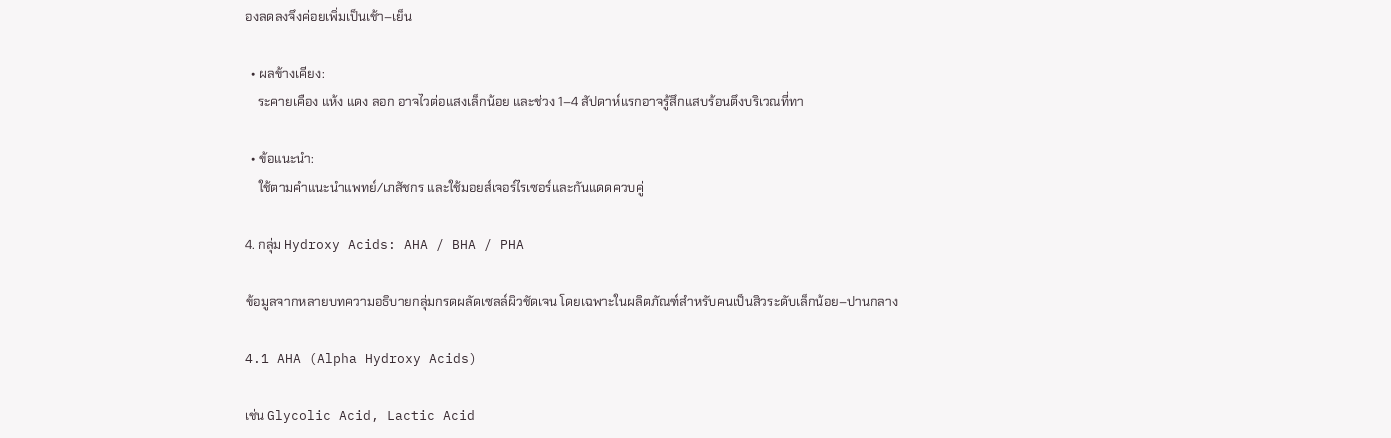องลดลงจึงค่อยเพิ่มเป็นเช้า–เย็น

  • ผลข้างเคียง:
    ระคายเคือง แห้ง แดง ลอก อาจไวต่อแสงเล็กน้อย และช่วง 1–4 สัปดาห์แรกอาจรู้สึกแสบร้อนตึงบริเวณที่ทา

  • ข้อแนะนำ:
    ใช้ตามคำแนะนำแพทย์/เภสัชกร และใช้มอยส์เจอร์ไรเซอร์และกันแดดควบคู่

4. กลุ่ม Hydroxy Acids: AHA / BHA / PHA

ข้อมูลจากหลายบทความอธิบายกลุ่มกรดผลัดเซลล์ผิวชัดเจน โดยเฉพาะในผลิตภัณฑ์สำหรับคนเป็นสิวระดับเล็กน้อย–ปานกลาง

4.1 AHA (Alpha Hydroxy Acids)

เช่น Glycolic Acid, Lactic Acid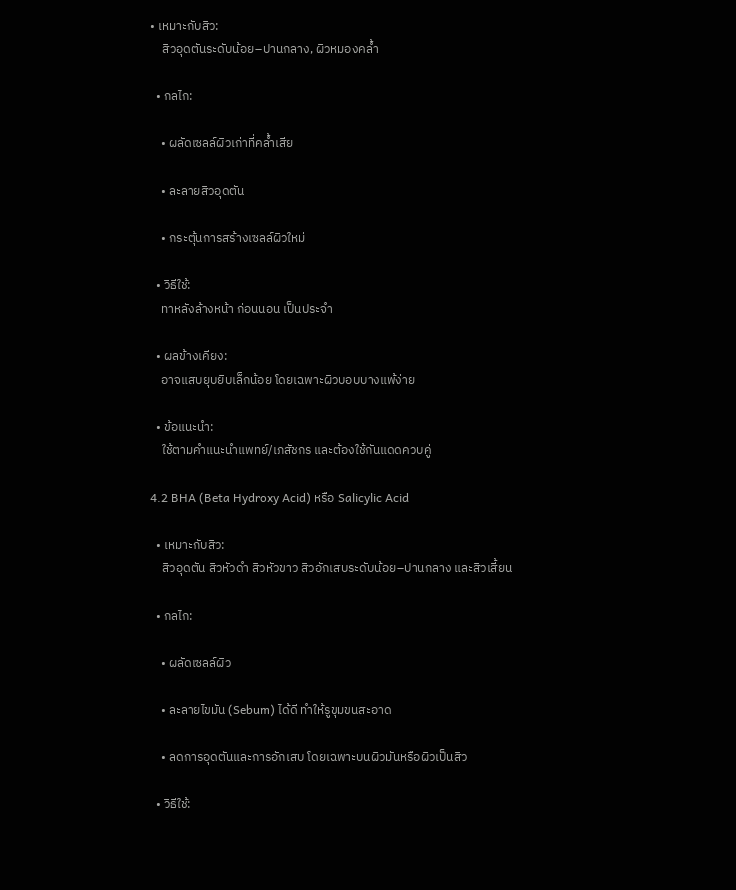• เหมาะกับสิว:
    สิวอุดตันระดับน้อย–ปานกลาง, ผิวหมองคล้ำ

  • กลไก:

    • ผลัดเซลล์ผิวเก่าที่คล้ำเสีย

    • ละลายสิวอุดตัน

    • กระตุ้นการสร้างเซลล์ผิวใหม่

  • วิธีใช้:
    ทาหลังล้างหน้า ก่อนนอน เป็นประจำ

  • ผลข้างเคียง:
    อาจแสบยุบยิบเล็กน้อย โดยเฉพาะผิวบอบบางแพ้ง่าย

  • ข้อแนะนำ:
    ใช้ตามคำแนะนำแพทย์/เภสัชกร และต้องใช้กันแดดควบคู่

4.2 BHA (Beta Hydroxy Acid) หรือ Salicylic Acid

  • เหมาะกับสิว:
    สิวอุดตัน สิวหัวดำ สิวหัวขาว สิวอักเสบระดับน้อย–ปานกลาง และสิวเสี้ยน

  • กลไก:

    • ผลัดเซลล์ผิว

    • ละลายไขมัน (Sebum) ได้ดี ทำให้รูขุมขนสะอาด

    • ลดการอุดตันและการอักเสบ โดยเฉพาะบนผิวมันหรือผิวเป็นสิว

  • วิธีใช้: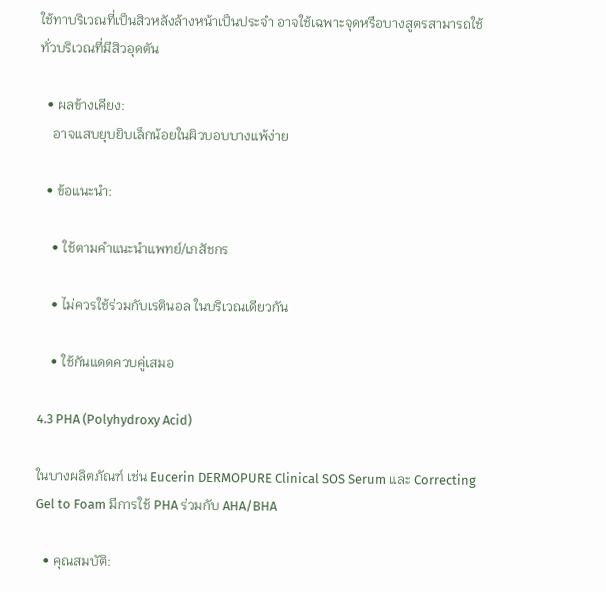ใช้ทาบริเวณที่เป็นสิวหลังล้างหน้าเป็นประจำ อาจใช้เฉพาะจุดหรือบางสูตรสามารถใช้ทั่วบริเวณที่มีสิวอุดตัน

  • ผลข้างเคียง:
    อาจแสบยุบยิบเล็กน้อยในผิวบอบบางแพ้ง่าย

  • ข้อแนะนำ:

    • ใช้ตามคำแนะนำแพทย์/เภสัชกร

    • ไม่ควรใช้ร่วมกับเรตินอล ในบริเวณเดียวกัน

    • ใช้กันแดดควบคู่เสมอ

4.3 PHA (Polyhydroxy Acid)

ในบางผลิตภัณฑ์ เช่น Eucerin DERMOPURE Clinical SOS Serum และ Correcting Gel to Foam มีการใช้ PHA ร่วมกับ AHA/BHA

  • คุณสมบัติ: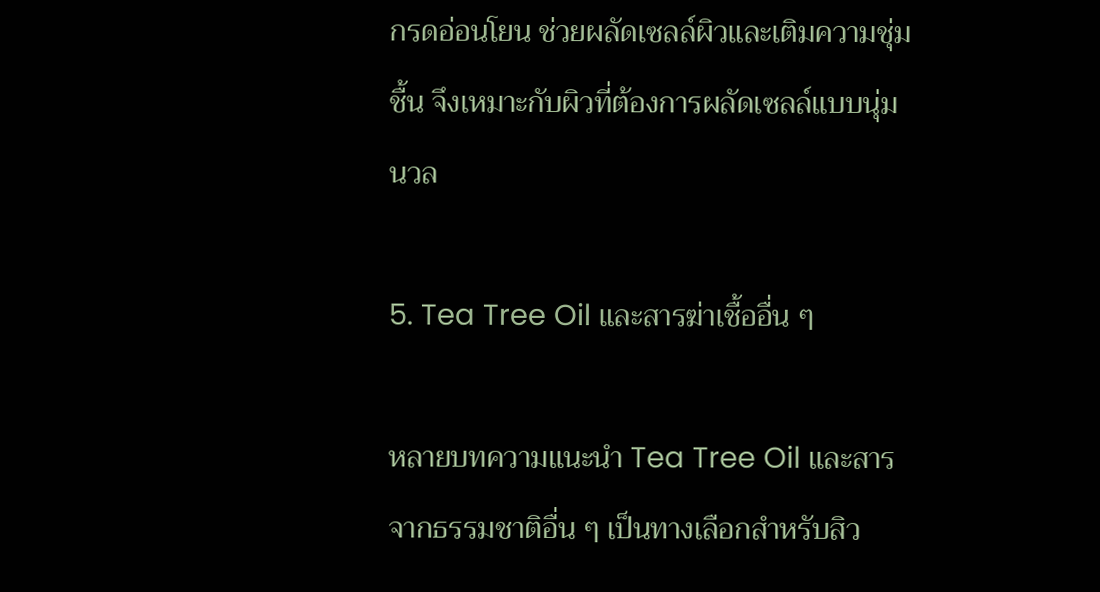กรดอ่อนโยน ช่วยผลัดเซลล์ผิวและเติมความชุ่มชื้น จึงเหมาะกับผิวที่ต้องการผลัดเซลล์แบบนุ่มนวล

5. Tea Tree Oil และสารฆ่าเชื้ออื่น ๆ

หลายบทความแนะนำ Tea Tree Oil และสารจากธรรมชาติอื่น ๆ เป็นทางเลือกสำหรับสิว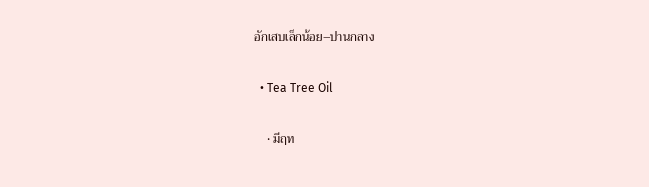อักเสบเล็กน้อย–ปานกลาง

  • Tea Tree Oil

    • มีฤท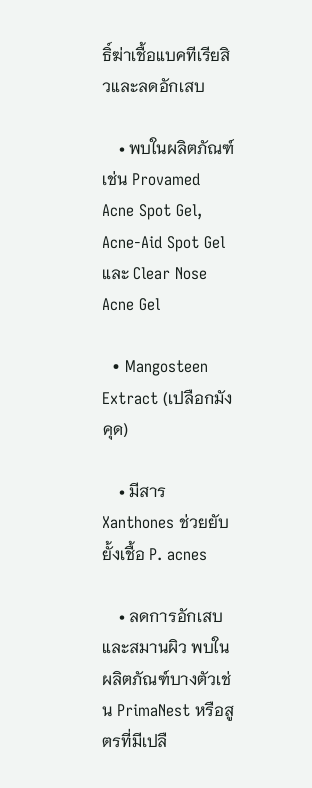ธิ์ฆ่าเชื้อแบคทีเรียสิวและลดอักเสบ

    • พบในผลิตภัณฑ์เช่น Provamed Acne Spot Gel, Acne-Aid Spot Gel และ Clear Nose Acne Gel

  • Mangosteen Extract (เปลือกมังคุด)

    • มีสาร Xanthones ช่วยยับยั้งเชื้อ P. acnes

    • ลดการอักเสบและสมานผิว พบในผลิตภัณฑ์บางตัวเช่น PrimaNest หรือสูตรที่มีเปลื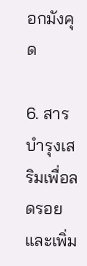อกมังคุด

6. สารบำรุงเสริมเพื่อลดรอยและเพิ่ม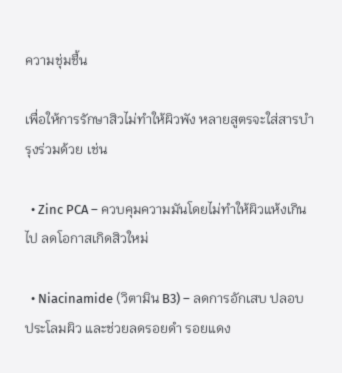ความชุ่มชื้น

เพื่อให้การรักษาสิวไม่ทำให้ผิวพัง หลายสูตรจะใส่สารบำรุงร่วมด้วย เช่น

  • Zinc PCA – ควบคุมความมันโดยไม่ทำให้ผิวแห้งเกินไป ลดโอกาสเกิดสิวใหม่

  • Niacinamide (วิตามิน B3) – ลดการอักเสบ ปลอบประโลมผิว และช่วยลดรอยดำ รอยแดง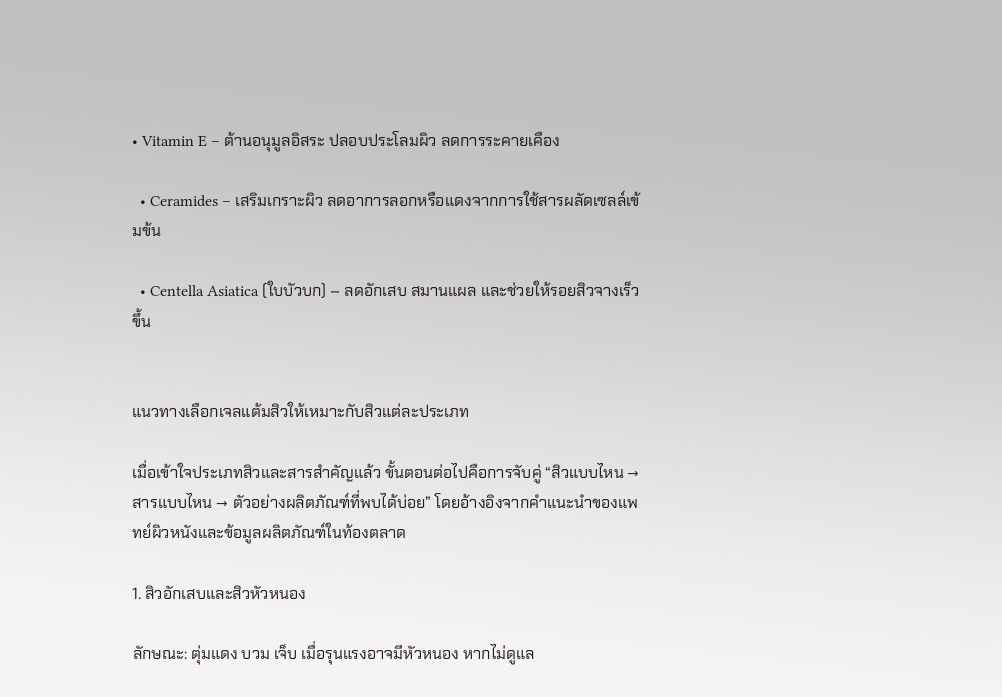• Vitamin E – ต้านอนุมูลอิสระ ปลอบประโลมผิว ลดการระคายเคือง

  • Ceramides – เสริมเกราะผิว ลดอาการลอกหรือแดงจากการใช้สารผลัดเซลล์เข้มข้น

  • Centella Asiatica (ใบบัวบก) – ลดอักเสบ สมานแผล และช่วยให้รอยสิวจางเร็วขึ้น


แนวทางเลือกเจลแต้มสิวให้เหมาะกับสิวแต่ละประเภท

เมื่อเข้าใจประเภทสิวและสารสำคัญแล้ว ขั้นตอนต่อไปคือการจับคู่ “สิวแบบไหน → สารแบบไหน → ตัวอย่างผลิตภัณฑ์ที่พบได้บ่อย” โดยอ้างอิงจากคำแนะนำของแพทย์ผิวหนังและข้อมูลผลิตภัณฑ์ในท้องตลาด

1. สิวอักเสบและสิวหัวหนอง

ลักษณะ: ตุ่มแดง บวม เจ็บ เมื่อรุนแรงอาจมีหัวหนอง หากไม่ดูแล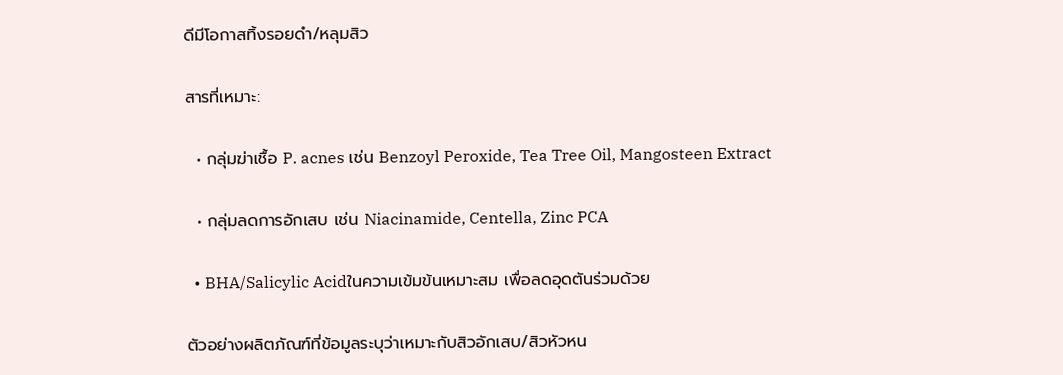ดีมีโอกาสทิ้งรอยดำ/หลุมสิว

สารที่เหมาะ:

  • กลุ่มฆ่าเชื้อ P. acnes เช่น Benzoyl Peroxide, Tea Tree Oil, Mangosteen Extract

  • กลุ่มลดการอักเสบ เช่น Niacinamide, Centella, Zinc PCA

  • BHA/Salicylic Acidในความเข้มข้นเหมาะสม เพื่อลดอุดตันร่วมด้วย

ตัวอย่างผลิตภัณฑ์ที่ข้อมูลระบุว่าเหมาะกับสิวอักเสบ/สิวหัวหน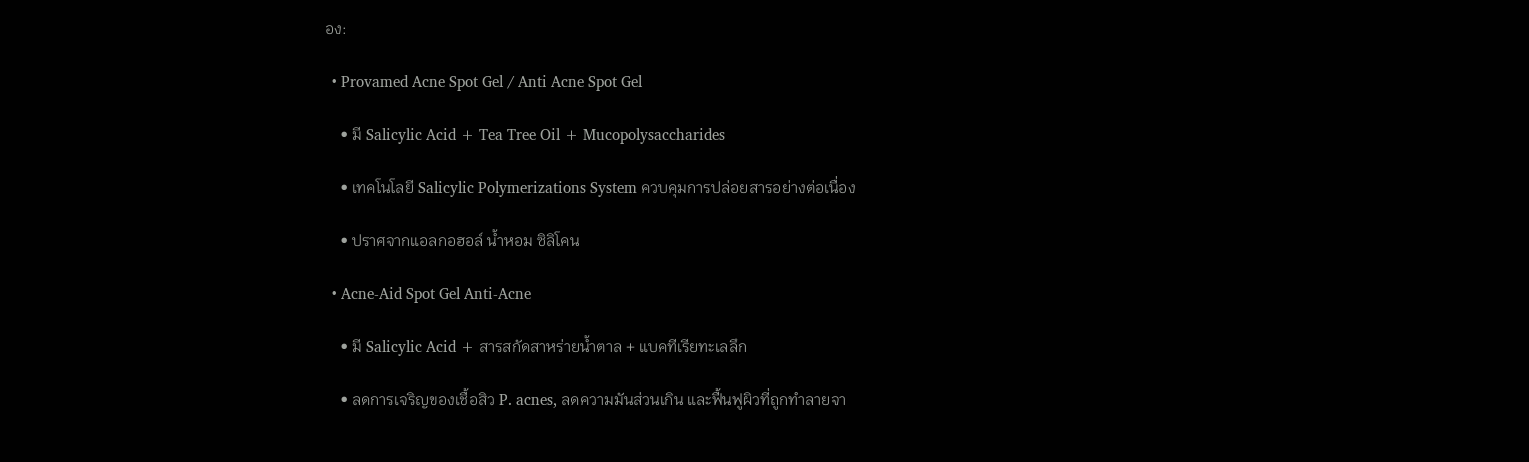อง:

  • Provamed Acne Spot Gel / Anti Acne Spot Gel

    • มี Salicylic Acid + Tea Tree Oil + Mucopolysaccharides

    • เทคโนโลยี Salicylic Polymerizations System ควบคุมการปล่อยสารอย่างต่อเนื่อง

    • ปราศจากแอลกอฮอล์ น้ำหอม ซิลิโคน

  • Acne-Aid Spot Gel Anti-Acne

    • มี Salicylic Acid + สารสกัดสาหร่ายน้ำตาล + แบคทีเรียทะเลลึก

    • ลดการเจริญของเชื้อสิว P. acnes, ลดความมันส่วนเกิน และฟื้นฟูผิวที่ถูกทำลายจา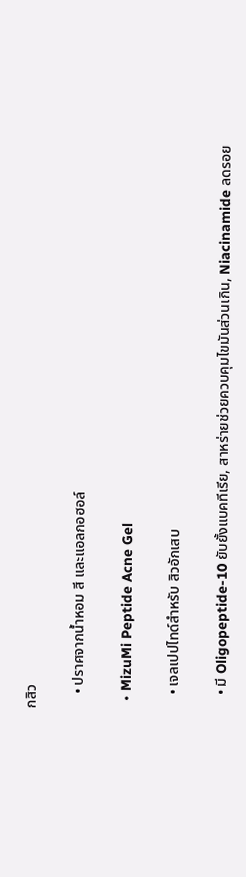กสิว

    • ปราศจากน้ำหอม สี และแอลกอฮอล์

  • MizuMi Peptide Acne Gel

    • เจลเปปไทด์สำหรับ สิวอักเสบ

    • มี Oligopeptide-10 ยับยั้งแบคทีเรีย, สาหร่ายช่วยควบคุมไขมันส่วนเกิน, Niacinamide ลดรอย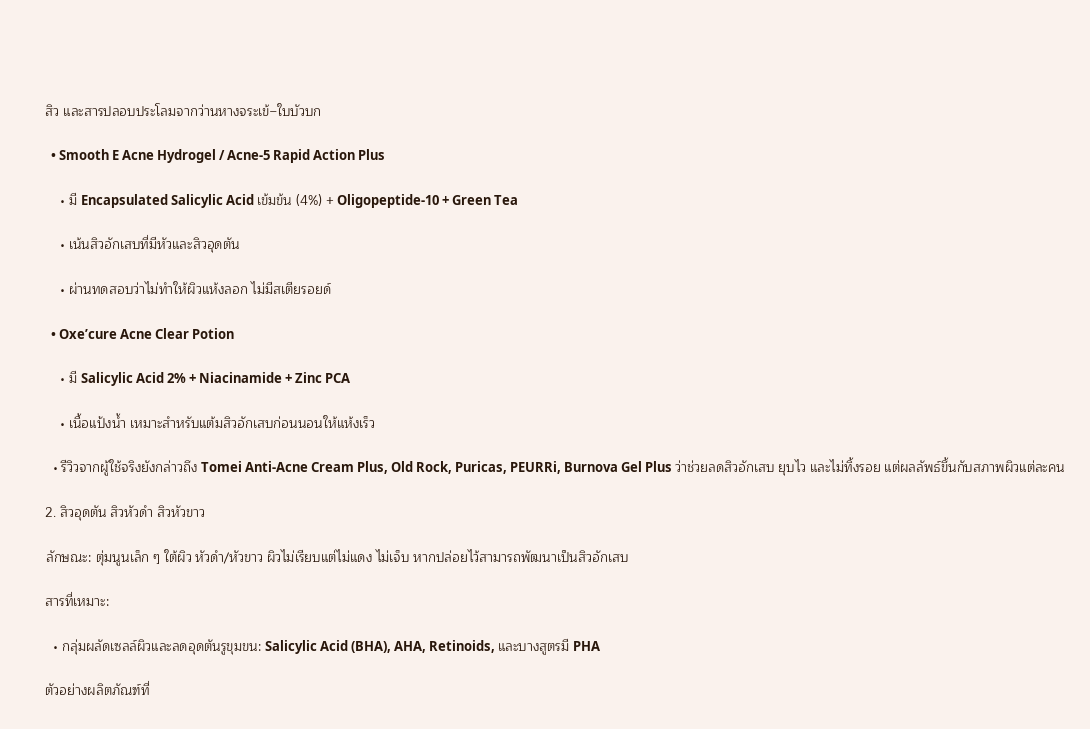สิว และสารปลอบประโลมจากว่านหางจระเข้–ใบบัวบก

  • Smooth E Acne Hydrogel / Acne-5 Rapid Action Plus

    • มี Encapsulated Salicylic Acid เข้มข้น (4%) + Oligopeptide-10 + Green Tea

    • เน้นสิวอักเสบที่มีหัวและสิวอุดตัน

    • ผ่านทดสอบว่าไม่ทำให้ผิวแห้งลอก ไม่มีสเตียรอยด์

  • Oxe’cure Acne Clear Potion

    • มี Salicylic Acid 2% + Niacinamide + Zinc PCA

    • เนื้อแป้งน้ำ เหมาะสำหรับแต้มสิวอักเสบก่อนนอนให้แห้งเร็ว

  • รีวิวจากผู้ใช้จริงยังกล่าวถึง Tomei Anti-Acne Cream Plus, Old Rock, Puricas, PEURRi, Burnova Gel Plus ว่าช่วยลดสิวอักเสบ ยุบไว และไม่ทิ้งรอย แต่ผลลัพธ์ขึ้นกับสภาพผิวแต่ละคน

2. สิวอุดตัน สิวหัวดำ สิวหัวขาว

ลักษณะ: ตุ่มนูนเล็ก ๆ ใต้ผิว หัวดำ/หัวขาว ผิวไม่เรียบแต่ไม่แดง ไม่เจ็บ หากปล่อยไว้สามารถพัฒนาเป็นสิวอักเสบ

สารที่เหมาะ:

  • กลุ่มผลัดเซลล์ผิวและลดอุดตันรูขุมขน: Salicylic Acid (BHA), AHA, Retinoids, และบางสูตรมี PHA

ตัวอย่างผลิตภัณฑ์ที่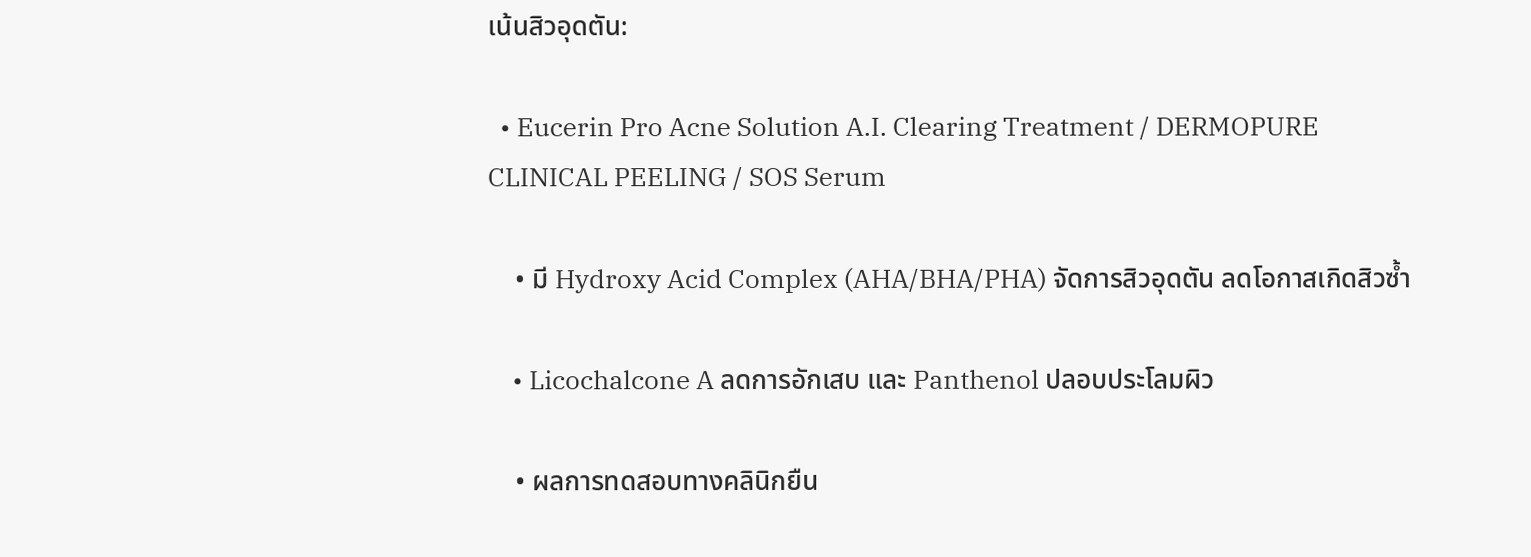เน้นสิวอุดตัน:

  • Eucerin Pro Acne Solution A.I. Clearing Treatment / DERMOPURE CLINICAL PEELING / SOS Serum

    • มี Hydroxy Acid Complex (AHA/BHA/PHA) จัดการสิวอุดตัน ลดโอกาสเกิดสิวซ้ำ

    • Licochalcone A ลดการอักเสบ และ Panthenol ปลอบประโลมผิว

    • ผลการทดสอบทางคลินิกยืน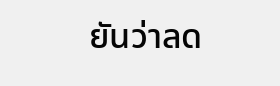ยันว่าลด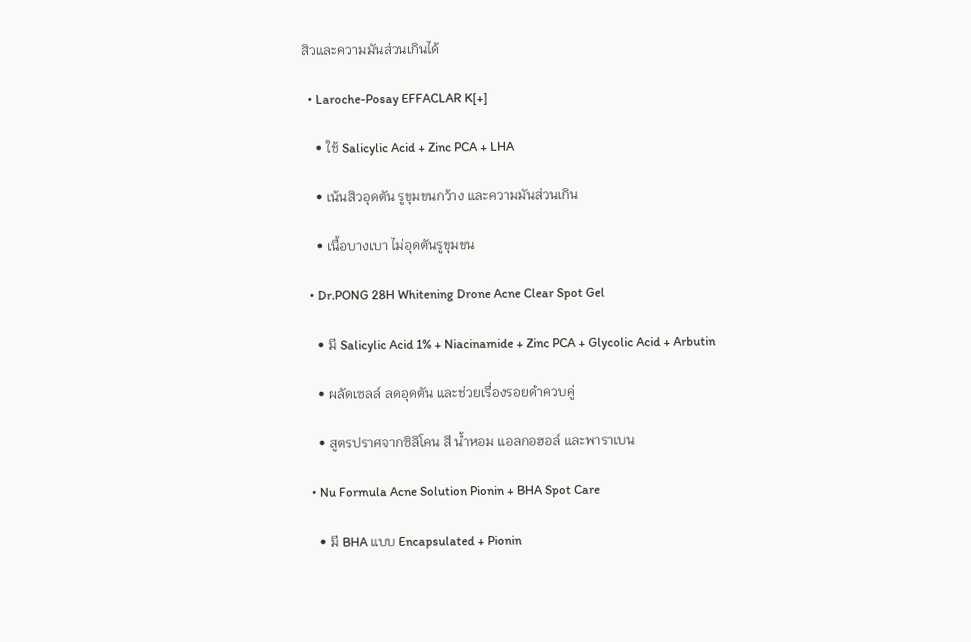สิวและความมันส่วนเกินได้

  • Laroche-Posay EFFACLAR K[+]

    • ใช้ Salicylic Acid + Zinc PCA + LHA

    • เน้นสิวอุดตัน รูขุมขนกว้าง และความมันส่วนเกิน

    • เนื้อบางเบา ไม่อุดตันรูขุมขน

  • Dr.PONG 28H Whitening Drone Acne Clear Spot Gel

    • มี Salicylic Acid 1% + Niacinamide + Zinc PCA + Glycolic Acid + Arbutin

    • ผลัดเซลล์ ลดอุดตัน และช่วยเรื่องรอยดำควบคู่

    • สูตรปราศจากซิลิโคน สี น้ำหอม แอลกอฮอล์ และพาราเบน

  • Nu Formula Acne Solution Pionin + BHA Spot Care

    • มี BHA แบบ Encapsulated + Pionin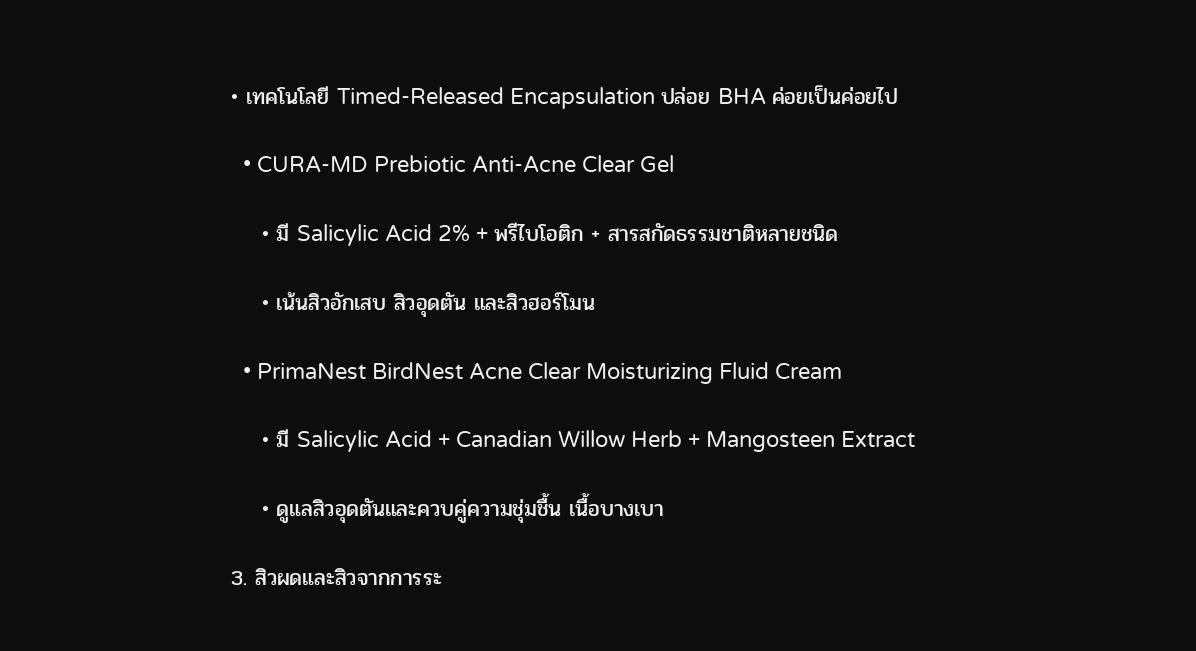• เทคโนโลยี Timed-Released Encapsulation ปล่อย BHA ค่อยเป็นค่อยไป

  • CURA-MD Prebiotic Anti-Acne Clear Gel

    • มี Salicylic Acid 2% + พรีไบโอติก + สารสกัดธรรมชาติหลายชนิด

    • เน้นสิวอักเสบ สิวอุดตัน และสิวฮอร์โมน

  • PrimaNest BirdNest Acne Clear Moisturizing Fluid Cream

    • มี Salicylic Acid + Canadian Willow Herb + Mangosteen Extract

    • ดูแลสิวอุดตันและควบคู่ความชุ่มชื้น เนื้อบางเบา

3. สิวผดและสิวจากการระ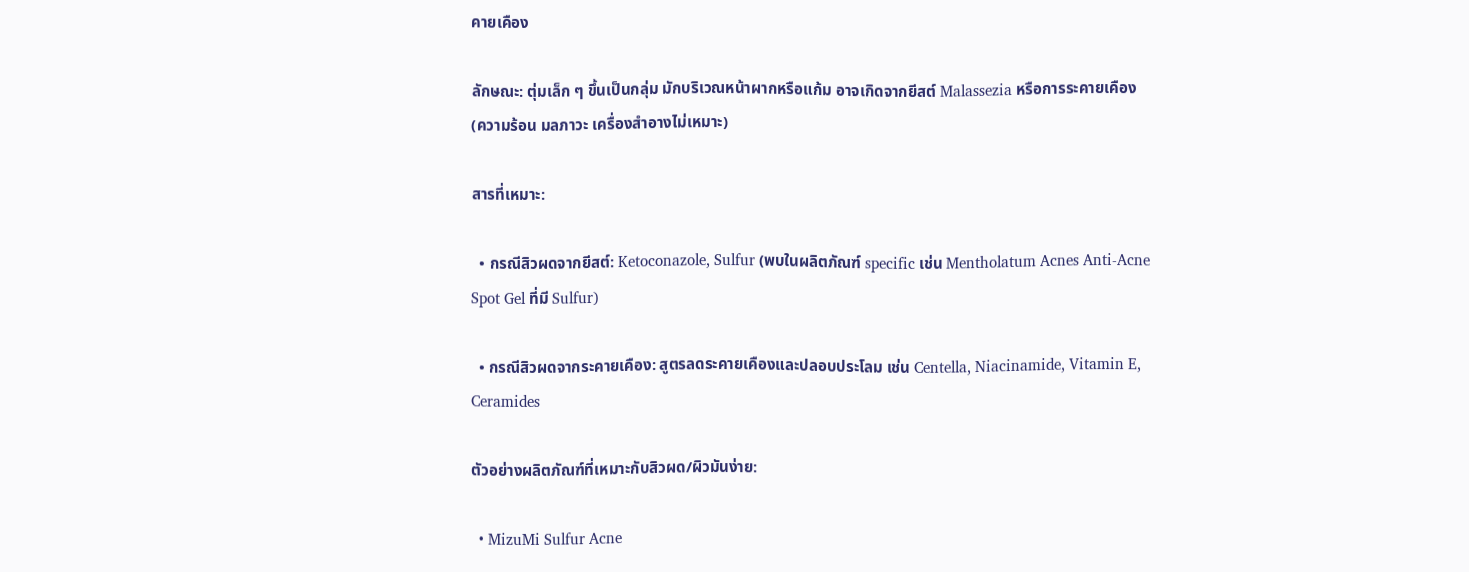คายเคือง

ลักษณะ: ตุ่มเล็ก ๆ ขึ้นเป็นกลุ่ม มักบริเวณหน้าผากหรือแก้ม อาจเกิดจากยีสต์ Malassezia หรือการระคายเคือง (ความร้อน มลภาวะ เครื่องสำอางไม่เหมาะ)

สารที่เหมาะ:

  • กรณีสิวผดจากยีสต์: Ketoconazole, Sulfur (พบในผลิตภัณฑ์ specific เช่น Mentholatum Acnes Anti-Acne Spot Gel ที่มี Sulfur)

  • กรณีสิวผดจากระคายเคือง: สูตรลดระคายเคืองและปลอบประโลม เช่น Centella, Niacinamide, Vitamin E, Ceramides

ตัวอย่างผลิตภัณฑ์ที่เหมาะกับสิวผด/ผิวมันง่าย:

  • MizuMi Sulfur Acne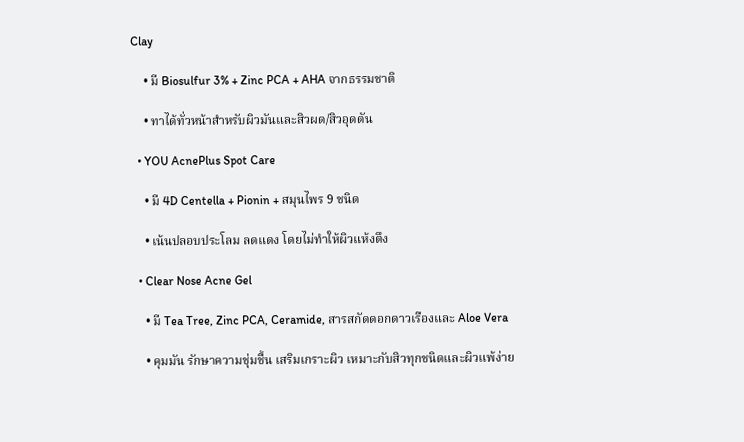Clay

    • มี Biosulfur 3% + Zinc PCA + AHA จากธรรมชาติ

    • ทาได้ทั่วหน้าสำหรับผิวมันและสิวผด/สิวอุดตัน

  • YOU AcnePlus Spot Care

    • มี 4D Centella + Pionin + สมุนไพร 9 ชนิด

    • เน้นปลอบประโลม ลดแดง โดยไม่ทำให้ผิวแห้งตึง

  • Clear Nose Acne Gel

    • มี Tea Tree, Zinc PCA, Ceramide, สารสกัดดอกดาวเรืองและ Aloe Vera

    • คุมมัน รักษาความชุ่มชื้น เสริมเกราะผิว เหมาะกับสิวทุกชนิดและผิวแพ้ง่าย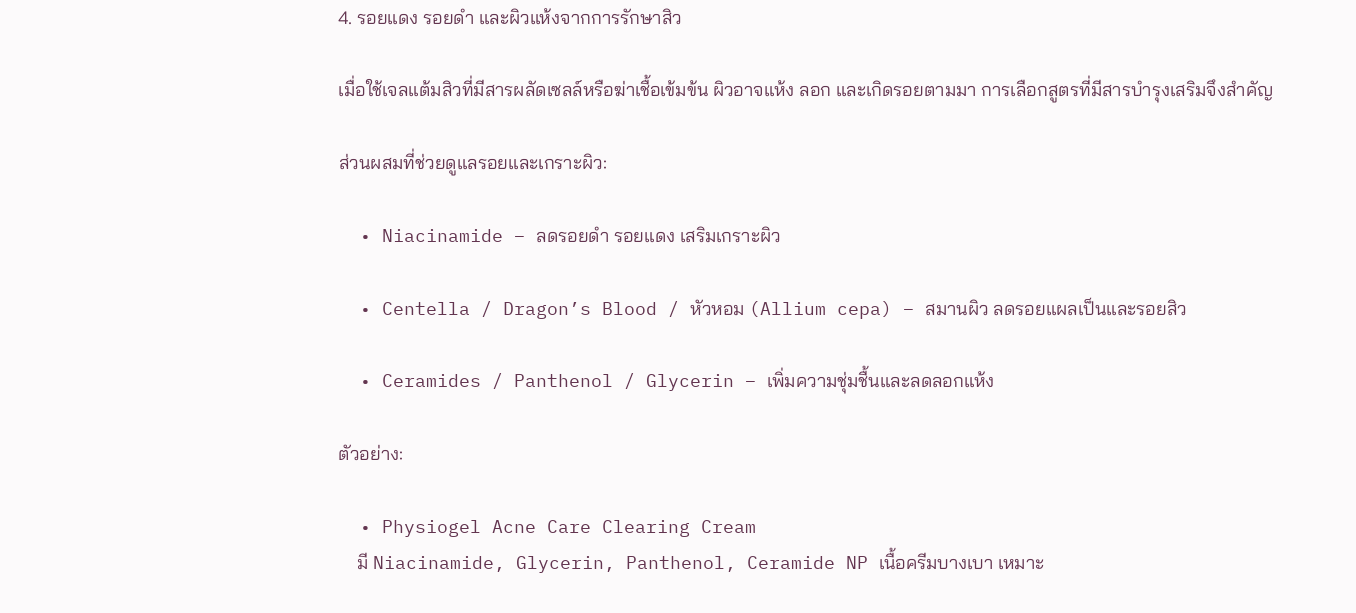4. รอยแดง รอยดำ และผิวแห้งจากการรักษาสิว

เมื่อใช้เจลแต้มสิวที่มีสารผลัดเซลล์หรือฆ่าเชื้อเข้มข้น ผิวอาจแห้ง ลอก และเกิดรอยตามมา การเลือกสูตรที่มีสารบำรุงเสริมจึงสำคัญ

ส่วนผสมที่ช่วยดูแลรอยและเกราะผิว:

  • Niacinamide – ลดรอยดำ รอยแดง เสริมเกราะผิว

  • Centella / Dragon’s Blood / หัวหอม (Allium cepa) – สมานผิว ลดรอยแผลเป็นและรอยสิว

  • Ceramides / Panthenol / Glycerin – เพิ่มความชุ่มชื้นและลดลอกแห้ง

ตัวอย่าง:

  • Physiogel Acne Care Clearing Cream
    มี Niacinamide, Glycerin, Panthenol, Ceramide NP เนื้อครีมบางเบา เหมาะ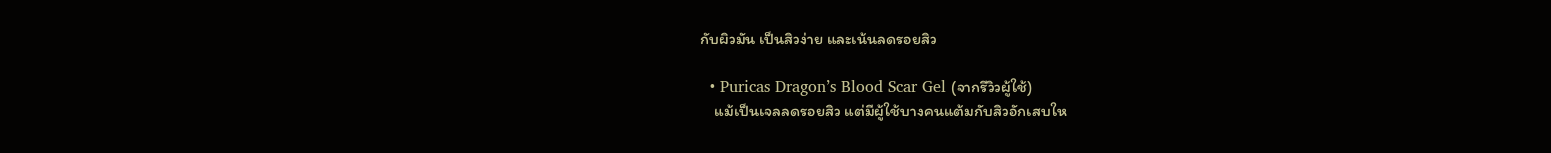กับผิวมัน เป็นสิวง่าย และเน้นลดรอยสิว

  • Puricas Dragon’s Blood Scar Gel (จากรีวิวผู้ใช้)
    แม้เป็นเจลลดรอยสิว แต่มีผู้ใช้บางคนแต้มกับสิวอักเสบให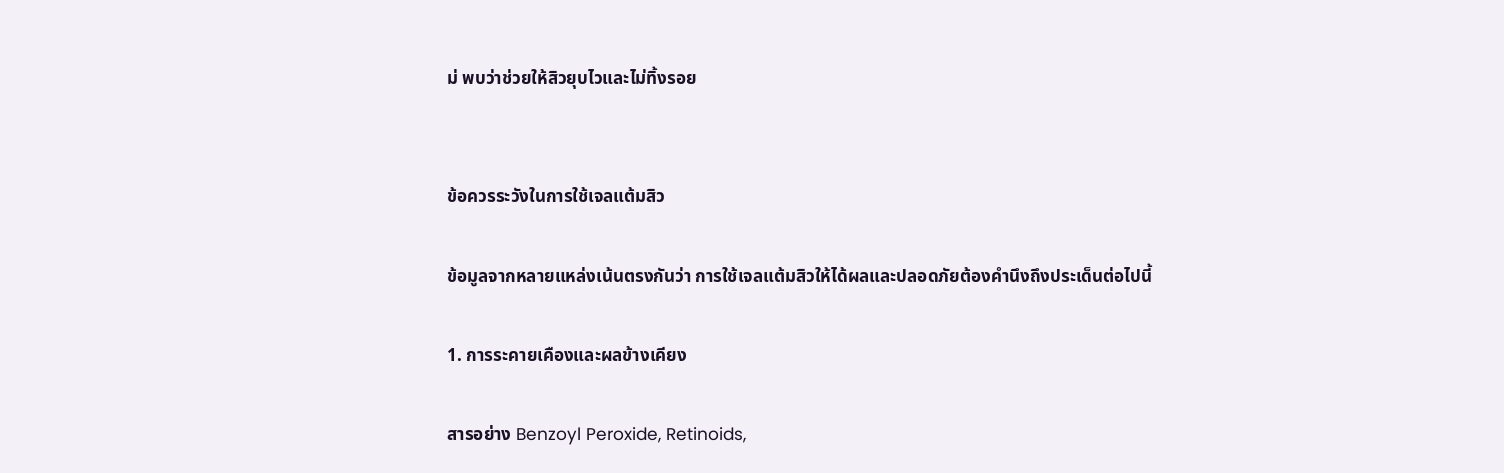ม่ พบว่าช่วยให้สิวยุบไวและไม่ทิ้งรอย


ข้อควรระวังในการใช้เจลแต้มสิว

ข้อมูลจากหลายแหล่งเน้นตรงกันว่า การใช้เจลแต้มสิวให้ได้ผลและปลอดภัยต้องคำนึงถึงประเด็นต่อไปนี้

1. การระคายเคืองและผลข้างเคียง

สารอย่าง Benzoyl Peroxide, Retinoids,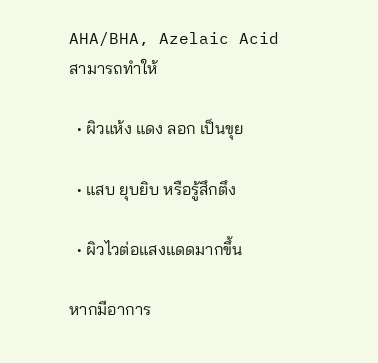AHA/BHA, Azelaic Acid สามารถทำให้

  • ผิวแห้ง แดง ลอก เป็นขุย

  • แสบ ยุบยิบ หรือรู้สึกตึง

  • ผิวไวต่อแสงแดดมากขึ้น

หากมีอาการ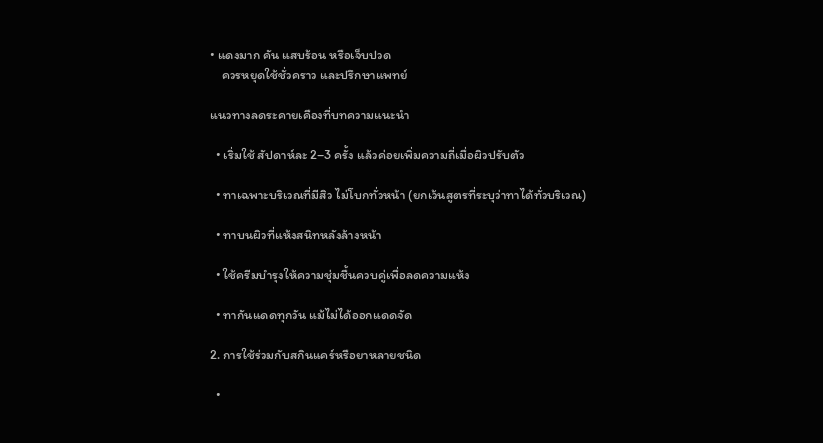• แดงมาก คัน แสบร้อน หรือเจ็บปวด
    ควรหยุดใช้ชั่วคราว และปรึกษาแพทย์

แนวทางลดระคายเคืองที่บทความแนะนำ

  • เริ่มใช้ สัปดาห์ละ 2–3 ครั้ง แล้วค่อยเพิ่มความถี่เมื่อผิวปรับตัว

  • ทาเฉพาะบริเวณที่มีสิว ไม่โบกทั่วหน้า (ยกเว้นสูตรที่ระบุว่าทาได้ทั่วบริเวณ)

  • ทาบนผิวที่แห้งสนิทหลังล้างหน้า

  • ใช้ครีมบำรุงให้ความชุ่มชื้นควบคู่เพื่อลดความแห้ง

  • ทากันแดดทุกวัน แม้ไม่ได้ออกแดดจัด

2. การใช้ร่วมกับสกินแคร์หรือยาหลายชนิด

  •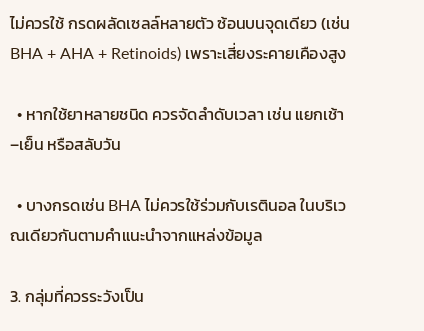ไม่ควรใช้ กรดผลัดเซลล์หลายตัว ซ้อนบนจุดเดียว (เช่น BHA + AHA + Retinoids) เพราะเสี่ยงระคายเคืองสูง

  • หากใช้ยาหลายชนิด ควรจัดลำดับเวลา เช่น แยกเช้า–เย็น หรือสลับวัน

  • บางกรดเช่น BHA ไม่ควรใช้ร่วมกับเรตินอล ในบริเวณเดียวกันตามคำแนะนำจากแหล่งข้อมูล

3. กลุ่มที่ควรระวังเป็น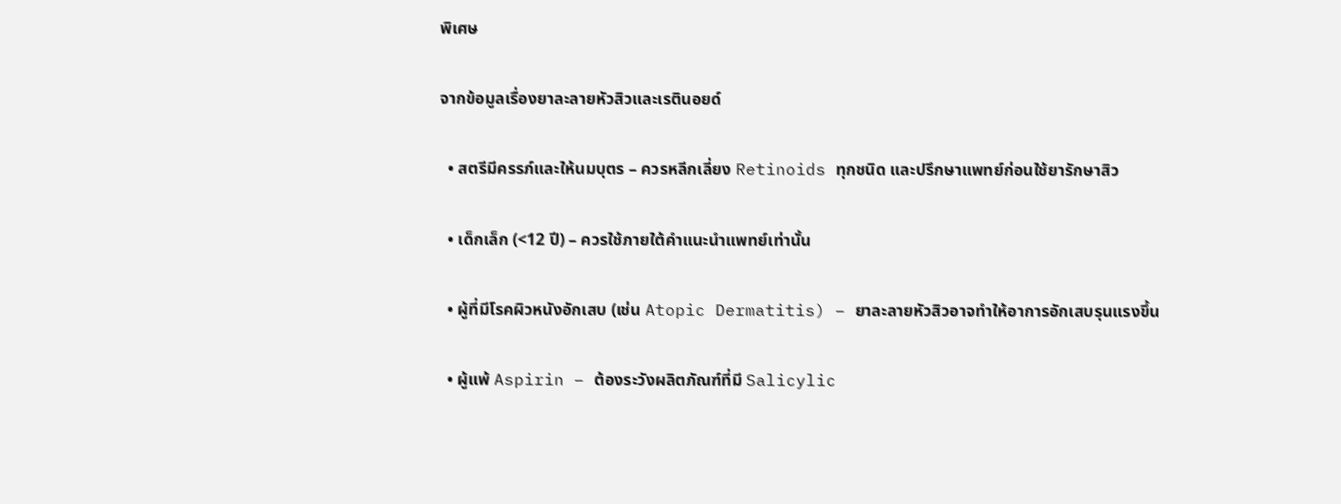พิเศษ

จากข้อมูลเรื่องยาละลายหัวสิวและเรตินอยด์

  • สตรีมีครรภ์และให้นมบุตร – ควรหลีกเลี่ยง Retinoids ทุกชนิด และปรึกษาแพทย์ก่อนใช้ยารักษาสิว

  • เด็กเล็ก (<12 ปี) – ควรใช้ภายใต้คำแนะนำแพทย์เท่านั้น

  • ผู้ที่มีโรคผิวหนังอักเสบ (เช่น Atopic Dermatitis) – ยาละลายหัวสิวอาจทำให้อาการอักเสบรุนแรงขึ้น

  • ผู้แพ้ Aspirin – ต้องระวังผลิตภัณฑ์ที่มี Salicylic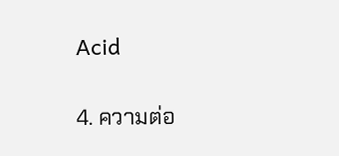Acid

4. ความต่อ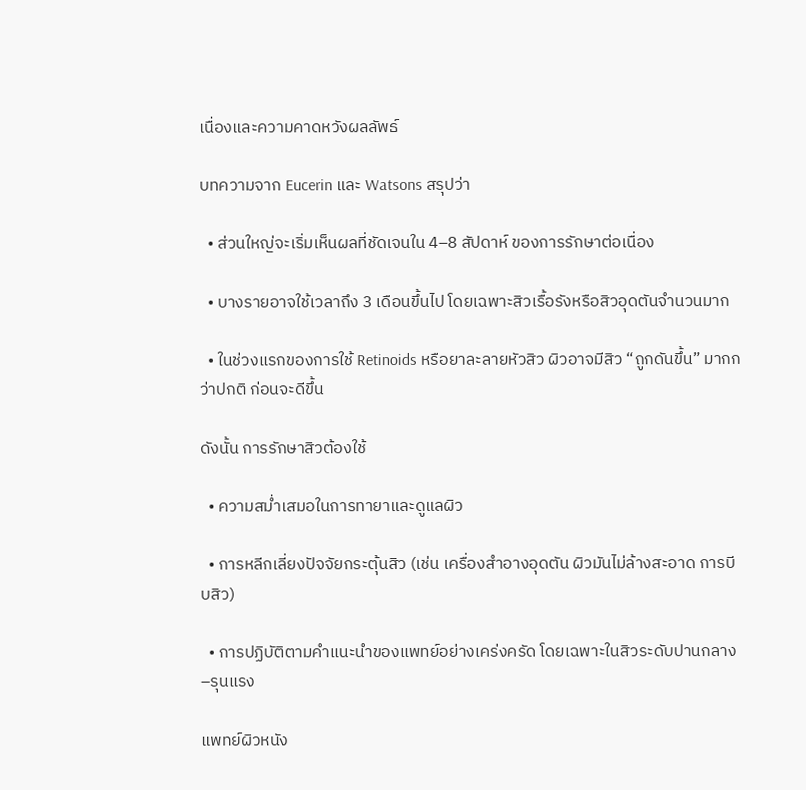เนื่องและความคาดหวังผลลัพธ์

บทความจาก Eucerin และ Watsons สรุปว่า

  • ส่วนใหญ่จะเริ่มเห็นผลที่ชัดเจนใน 4–8 สัปดาห์ ของการรักษาต่อเนื่อง

  • บางรายอาจใช้เวลาถึง 3 เดือนขึ้นไป โดยเฉพาะสิวเรื้อรังหรือสิวอุดตันจำนวนมาก

  • ในช่วงแรกของการใช้ Retinoids หรือยาละลายหัวสิว ผิวอาจมีสิว “ถูกดันขึ้น” มากกว่าปกติ ก่อนจะดีขึ้น

ดังนั้น การรักษาสิวต้องใช้

  • ความสม่ำเสมอในการทายาและดูแลผิว

  • การหลีกเลี่ยงปัจจัยกระตุ้นสิว (เช่น เครื่องสำอางอุดตัน ผิวมันไม่ล้างสะอาด การบีบสิว)

  • การปฏิบัติตามคำแนะนำของแพทย์อย่างเคร่งครัด โดยเฉพาะในสิวระดับปานกลาง–รุนแรง

แพทย์ผิวหนัง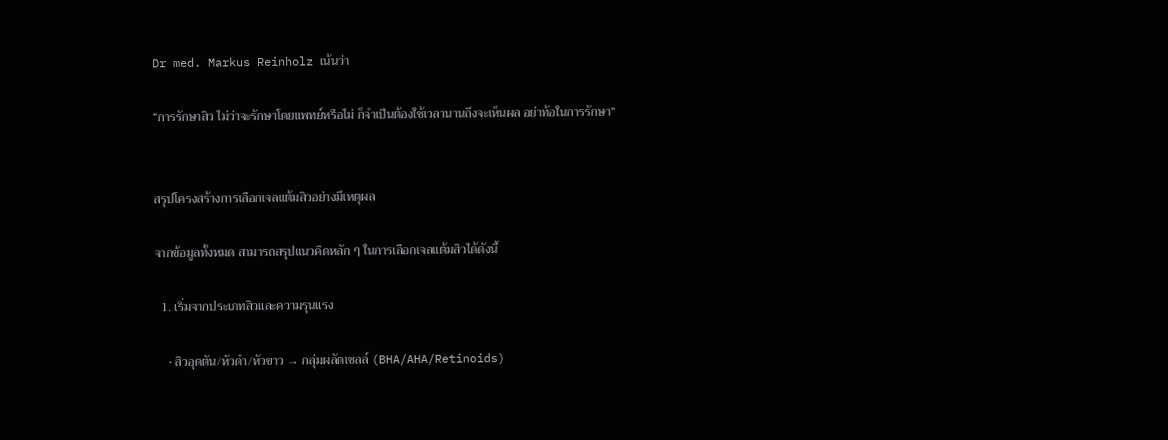Dr med. Markus Reinholz เน้นว่า

“การรักษาสิว ไม่ว่าจะรักษาโดยแพทย์หรือไม่ ก็จำเป็นต้องใช้เวลานานถึงจะเห็นผล อย่าท้อในการรักษา”


สรุปโครงสร้างการเลือกเจลแต้มสิวอย่างมีเหตุผล

จากข้อมูลทั้งหมด สามารถสรุปแนวคิดหลัก ๆ ในการเลือกเจลแต้มสิวได้ดังนี้

  1. เริ่มจากประเภทสิวและความรุนแรง

    • สิวอุดตัน/หัวดำ/หัวขาว → กลุ่มผลัดเซลล์ (BHA/AHA/Retinoids)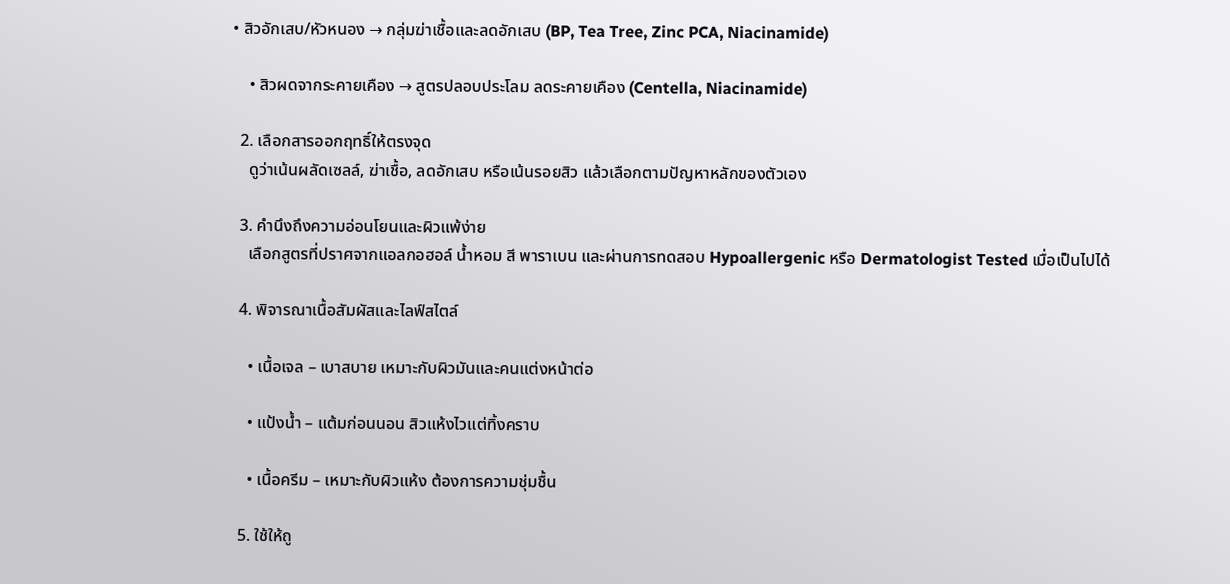• สิวอักเสบ/หัวหนอง → กลุ่มฆ่าเชื้อและลดอักเสบ (BP, Tea Tree, Zinc PCA, Niacinamide)

    • สิวผดจากระคายเคือง → สูตรปลอบประโลม ลดระคายเคือง (Centella, Niacinamide)

  2. เลือกสารออกฤทธิ์ให้ตรงจุด
    ดูว่าเน้นผลัดเซลล์, ฆ่าเชื้อ, ลดอักเสบ หรือเน้นรอยสิว แล้วเลือกตามปัญหาหลักของตัวเอง

  3. คำนึงถึงความอ่อนโยนและผิวแพ้ง่าย
    เลือกสูตรที่ปราศจากแอลกอฮอล์ น้ำหอม สี พาราเบน และผ่านการทดสอบ Hypoallergenic หรือ Dermatologist Tested เมื่อเป็นไปได้

  4. พิจารณาเนื้อสัมผัสและไลฟ์สไตล์

    • เนื้อเจล – เบาสบาย เหมาะกับผิวมันและคนแต่งหน้าต่อ

    • แป้งน้ำ – แต้มก่อนนอน สิวแห้งไวแต่ทิ้งคราบ

    • เนื้อครีม – เหมาะกับผิวแห้ง ต้องการความชุ่มชื้น

  5. ใช้ให้ถู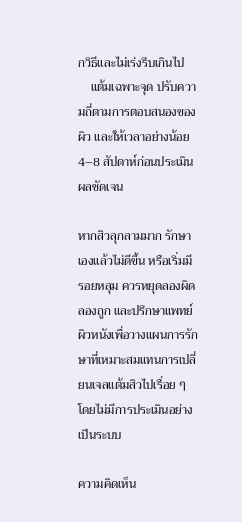กวิธีและไม่เร่งรีบเกินไป
    แต้มเฉพาะจุด ปรับความถี่ตามการตอบสนองของผิว และให้เวลาอย่างน้อย 4–8 สัปดาห์ก่อนประเมินผลชัดเจน

หากสิวลุกลามมาก รักษาเองแล้วไม่ดีขึ้น หรือเริ่มมีรอยหลุม ควรหยุดลองผิดลองถูก และปรึกษาแพทย์ผิวหนังเพื่อวางแผนการรักษาที่เหมาะสมแทนการเปลี่ยนเจลแต้มสิวไปเรื่อย ๆ โดยไม่มีการประเมินอย่างเป็นระบบ

ความคิดเห็น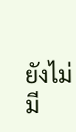ยังไม่มี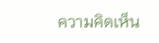ความคิดเห็น